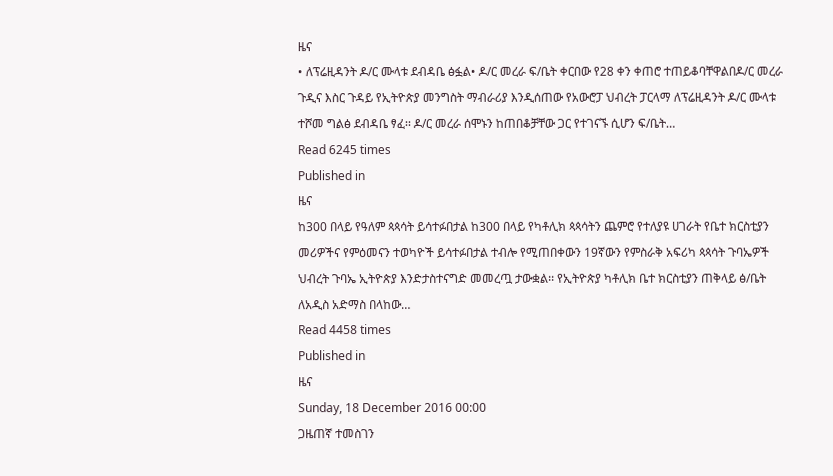ዜና
• ለፕሬዚዳንት ዶ/ር ሙላቱ ደብዳቤ ፅፏል• ዶ/ር መረራ ፍ/ቤት ቀርበው የ28 ቀን ቀጠሮ ተጠይቆባቸዋልበዶ/ር መረራ ጉዲና እስር ጉዳይ የኢትዮጵያ መንግስት ማብራሪያ እንዲሰጠው የአውሮፓ ህብረት ፓርላማ ለፕሬዚዳንት ዶ/ር ሙላቱ ተሾመ ግልፅ ደብዳቤ ፃፈ፡፡ ዶ/ር መረራ ሰሞኑን ከጠበቆቻቸው ጋር የተገናኙ ሲሆን ፍ/ቤት…
Read 6245 times
Published in
ዜና
ከ300 በላይ የዓለም ጳጳሳት ይሳተፉበታል ከ300 በላይ የካቶሊክ ጳጳሳትን ጨምሮ የተለያዩ ሀገራት የቤተ ክርስቲያን መሪዎችና የምዕመናን ተወካዮች ይሳተፉበታል ተብሎ የሚጠበቀውን 19ኛውን የምስራቅ አፍሪካ ጳጳሳት ጉባኤዎች ህብረት ጉባኤ ኢትዮጵያ እንድታስተናግድ መመረጧ ታውቋል፡፡ የኢትዮጵያ ካቶሊክ ቤተ ክርስቲያን ጠቅላይ ፅ/ቤት ለአዲስ አድማስ በላከው…
Read 4458 times
Published in
ዜና
Sunday, 18 December 2016 00:00
ጋዜጠኛ ተመስገን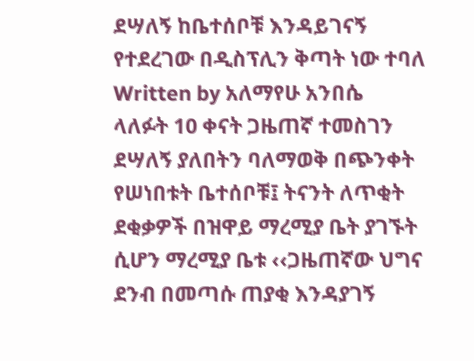ደሣለኝ ከቤተሰቦቹ እንዳይገናኝ የተደረገው በዲስፕሊን ቅጣት ነው ተባለ
Written by አለማየሁ አንበሴ
ላለፉት 10 ቀናት ጋዜጠኛ ተመስገን ደሣለኝ ያለበትን ባለማወቅ በጭንቀት የሠነበቱት ቤተሰቦቹ፤ ትናንት ለጥቂት ደቂቃዎች በዝዋይ ማረሚያ ቤት ያገኙት ሲሆን ማረሚያ ቤቱ ‹‹ጋዜጠኛው ህግና ደንብ በመጣሱ ጠያቂ እንዳያገኝ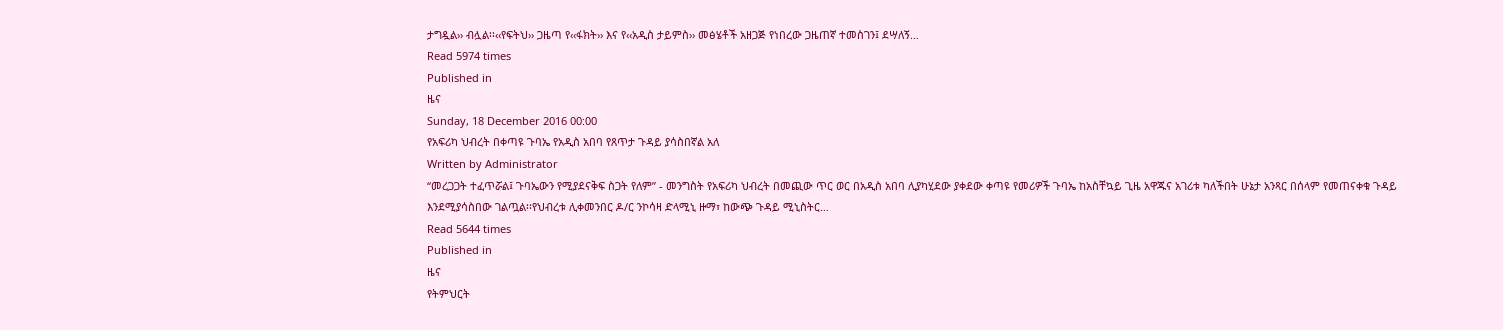ታግዷል›› ብሏል፡፡‹‹የፍትህ›› ጋዜጣ የ‹‹ፋክት›› እና የ‹‹አዲስ ታይምስ›› መፅሄቶች አዘጋጅ የነበረው ጋዜጠኛ ተመስገን፤ ደሣለኝ…
Read 5974 times
Published in
ዜና
Sunday, 18 December 2016 00:00
የአፍሪካ ህብረት በቀጣዩ ጉባኤ የአዲስ አበባ የጸጥታ ጉዳይ ያሳስበኛል አለ
Written by Administrator
“መረጋጋት ተፈጥሯል፤ ጉባኤውን የሚያደናቅፍ ስጋት የለም” - መንግስት የአፍሪካ ህብረት በመጪው ጥር ወር በአዲስ አበባ ሊያካሂደው ያቀደው ቀጣዩ የመሪዎች ጉባኤ ከአስቸኳይ ጊዜ አዋጁና አገሪቱ ካለችበት ሁኔታ አንጻር በሰላም የመጠናቀቁ ጉዳይ እንደሚያሳስበው ገልጧል፡፡የህብረቱ ሊቀመንበር ዶ/ር ንኮሳዛ ድላሚኒ ዙማ፣ ከውጭ ጉዳይ ሚኒስትር…
Read 5644 times
Published in
ዜና
የትምህርት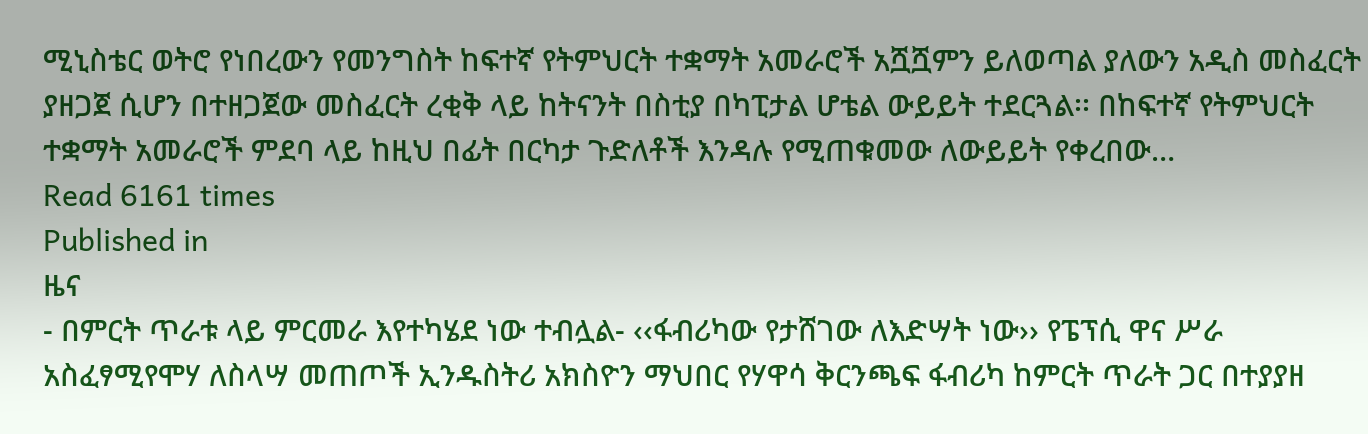ሚኒስቴር ወትሮ የነበረውን የመንግስት ከፍተኛ የትምህርት ተቋማት አመራሮች አሿሿምን ይለወጣል ያለውን አዲስ መስፈርት ያዘጋጀ ሲሆን በተዘጋጀው መስፈርት ረቂቅ ላይ ከትናንት በስቲያ በካፒታል ሆቴል ውይይት ተደርጓል፡፡ በከፍተኛ የትምህርት ተቋማት አመራሮች ምደባ ላይ ከዚህ በፊት በርካታ ጉድለቶች እንዳሉ የሚጠቁመው ለውይይት የቀረበው…
Read 6161 times
Published in
ዜና
- በምርት ጥራቱ ላይ ምርመራ እየተካሄደ ነው ተብሏል- ‹‹ፋብሪካው የታሸገው ለእድሣት ነው›› የፔፕሲ ዋና ሥራ አስፈፃሚየሞሃ ለስላሣ መጠጦች ኢንዱስትሪ አክስዮን ማህበር የሃዋሳ ቅርንጫፍ ፋብሪካ ከምርት ጥራት ጋር በተያያዘ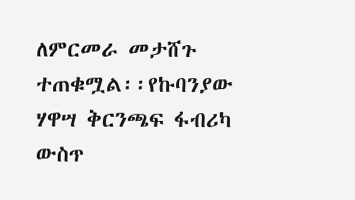ለምርመራ መታሸጉ ተጠቁሟል፡፡የኩባንያው ሃዋሣ ቅርንጫፍ ፋብሪካ ውስጥ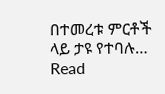በተመረቱ ምርቶች ላይ ታዩ የተባሉ…
Read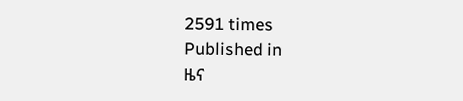2591 times
Published in
ዜና